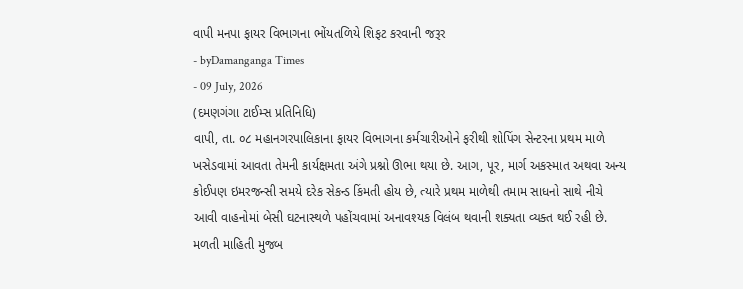વાપી મનપા ફાયર વિભાગના ભોંયતળિયે શિફટ કરવાની જરૂર
- byDamanganga Times
- 09 July, 2026
(દમણગંગા ટાઈમ્સ પ્રતિનિધિ)
વાપી, તા. ૦૮ મહાનગરપાલિકાના ફાયર વિભાગના કર્મચારીઓને ફરીથી શોપિંગ સેન્ટરના પ્રથમ માળે ખસેડવામાં આવતા તેમની કાર્યક્ષમતા અંગે પ્રશ્નો ઊભા થયા છે. આગ, પૂર, માર્ગ અકસ્માત અથવા અન્ય કોઈપણ ઇમરજન્સી સમયે દરેક સેકન્ડ કિંમતી હોય છે, ત્યારે પ્રથમ માળેથી તમામ સાધનો સાથે નીચે આવી વાહનોમાં બેસી ઘટનાસ્થળે પહોંચવામાં અનાવશ્યક વિલંબ થવાની શક્યતા વ્યક્ત થઈ રહી છે.
મળતી માહિતી મુજબ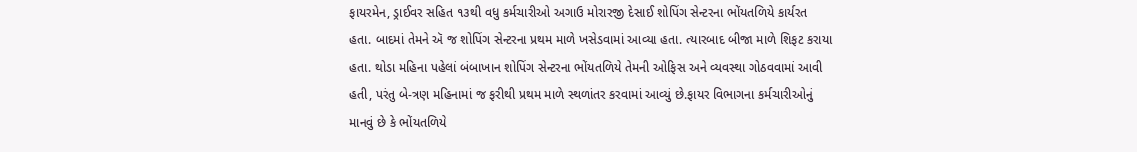ફાયરમેન, ડ્રાઈવર સહિત ૧૩થી વધુ કર્મચારીઓ અગાઉ મોરારજી દેસાઈ શોપિંગ સેન્ટરના ભોંયતળિયે કાર્યરત હતા. બાદમાં તેમને ઍ જ શોપિંગ સેન્ટરના પ્રથમ માળે ખસેડવામાં આવ્યા હતા. ત્યારબાદ બીજા માળે શિફટ કરાયા હતા. થોડા મહિના પહેલાં બંબાખાન શોપિંગ સેન્ટરના ભોંયતળિયે તેમની ઓફિસ અને વ્યવસ્થા ગોઠવવામાં આવી હતી, પરંતુ બે-ત્રણ મહિનામાં જ ફરીથી પ્રથમ માળે સ્થળાંતર કરવામાં આવ્યું છે.ફાયર વિભાગના કર્મચારીઓનું માનવું છે કે ભોંયતળિયે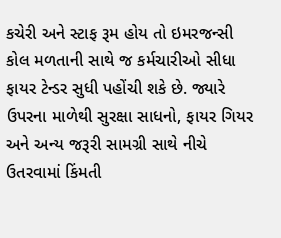કચેરી અને સ્ટાફ રૂમ હોય તો ઇમરજન્સી કોલ મળતાની સાથે જ કર્મચારીઓ સીધા ફાયર ટેન્ડર સુધી પહોંચી શકે છે. જ્યારે ઉપરના માળેથી સુરક્ષા સાધનો, ફાયર ગિયર અને અન્ય જરૂરી સામગ્રી સાથે નીચે ઉતરવામાં કિંમતી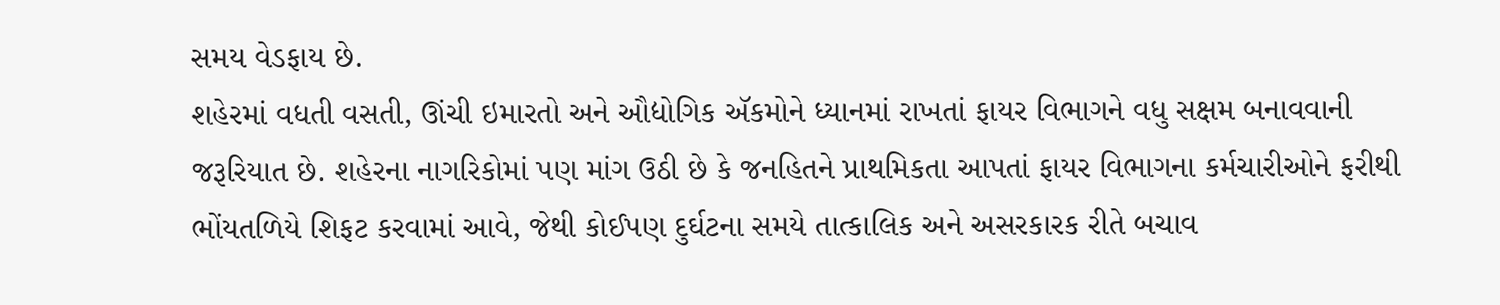સમય વેડફાય છે.
શહેરમાં વધતી વસતી, ઊંચી ઇમારતો અને ઔદ્યોગિક ઍકમોને ધ્યાનમાં રાખતાં ફાયર વિભાગને વધુ સક્ષમ બનાવવાની જરૂરિયાત છે. શહેરના નાગરિકોમાં પણ માંગ ઉઠી છે કે જનહિતને પ્રાથમિકતા આપતાં ફાયર વિભાગના કર્મચારીઓને ફરીથી ભોંયતળિયે શિફટ કરવામાં આવે, જેથી કોઈપણ દુર્ઘટના સમયે તાત્કાલિક અને અસરકારક રીતે બચાવ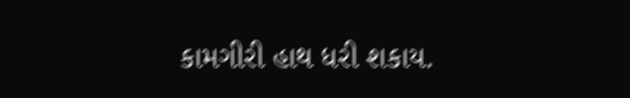કામગીરી હાથ ધરી શકાય.